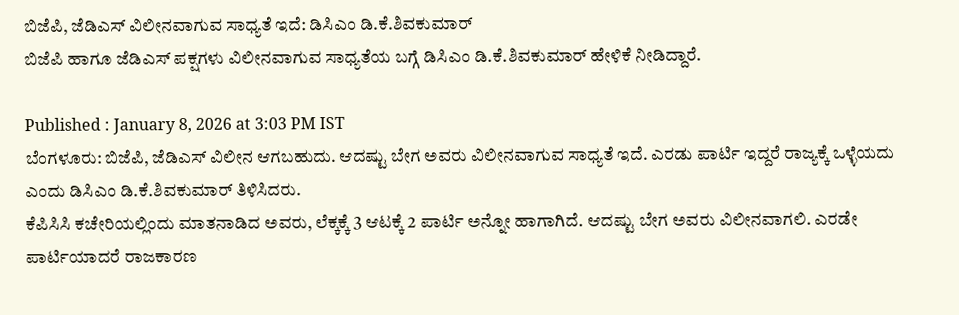ಬಿಜೆಪಿ, ಜೆಡಿಎಸ್ ವಿಲೀನವಾಗುವ ಸಾಧ್ಯತೆ ಇದೆ: ಡಿಸಿಎಂ ಡಿ.ಕೆ.ಶಿವಕುಮಾರ್
ಬಿಜೆಪಿ ಹಾಗೂ ಜೆಡಿಎಸ್ ಪಕ್ಷಗಳು ವಿಲೀನವಾಗುವ ಸಾಧ್ಯತೆಯ ಬಗ್ಗೆ ಡಿಸಿಎಂ ಡಿ.ಕೆ.ಶಿವಕುಮಾರ್ ಹೇಳಿಕೆ ನೀಡಿದ್ದಾರೆ.

Published : January 8, 2026 at 3:03 PM IST
ಬೆಂಗಳೂರು: ಬಿಜೆಪಿ, ಜೆಡಿಎಸ್ ವಿಲೀನ ಆಗಬಹುದು. ಆದಷ್ಟು ಬೇಗ ಅವರು ವಿಲೀನವಾಗುವ ಸಾಧ್ಯತೆ ಇದೆ. ಎರಡು ಪಾರ್ಟಿ ಇದ್ದರೆ ರಾಜ್ಯಕ್ಕೆ ಒಳ್ಳೆಯದು ಎಂದು ಡಿಸಿಎಂ ಡಿ.ಕೆ.ಶಿವಕುಮಾರ್ ತಿಳಿಸಿದರು.
ಕೆಪಿಸಿಸಿ ಕಚೇರಿಯಲ್ಲಿಂದು ಮಾತನಾಡಿದ ಅವರು, ಲೆಕ್ಕಕ್ಕೆ 3 ಆಟಕ್ಕೆ 2 ಪಾರ್ಟಿ ಅನ್ನೋ ಹಾಗಾಗಿದೆ. ಆದಷ್ಟು ಬೇಗ ಅವರು ವಿಲೀನವಾಗಲಿ. ಎರಡೇ ಪಾರ್ಟಿಯಾದರೆ ರಾಜಕಾರಣ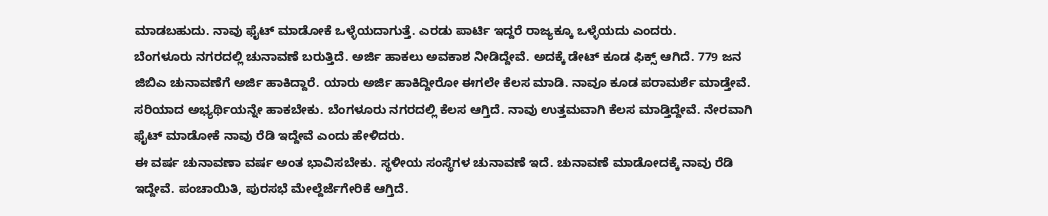ಮಾಡಬಹುದು. ನಾವು ಫೈಟ್ ಮಾಡೋಕೆ ಒಳ್ಳೆಯದಾಗುತ್ತೆ. ಎರಡು ಪಾರ್ಟಿ ಇದ್ದರೆ ರಾಜ್ಯಕ್ಕೂ ಒಳ್ಳೆಯದು ಎಂದರು.
ಬೆಂಗಳೂರು ನಗರದಲ್ಲಿ ಚುನಾವಣೆ ಬರುತ್ತಿದೆ. ಅರ್ಜಿ ಹಾಕಲು ಅವಕಾಶ ನೀಡಿದ್ದೇವೆ. ಅದಕ್ಕೆ ಡೇಟ್ ಕೂಡ ಫಿಕ್ಸ್ ಆಗಿದೆ. 779 ಜನ ಜಿಬಿಎ ಚುನಾವಣೆಗೆ ಅರ್ಜಿ ಹಾಕಿದ್ದಾರೆ. ಯಾರು ಅರ್ಜಿ ಹಾಕಿದ್ದೀರೋ ಈಗಲೇ ಕೆಲಸ ಮಾಡಿ. ನಾವೂ ಕೂಡ ಪರಾಮರ್ಶೆ ಮಾಡ್ತೇವೆ. ಸರಿಯಾದ ಅಭ್ಯರ್ಥಿಯನ್ನೇ ಹಾಕಬೇಕು. ಬೆಂಗಳೂರು ನಗರದಲ್ಲಿ ಕೆಲಸ ಆಗ್ತಿದೆ. ನಾವು ಉತ್ತಮವಾಗಿ ಕೆಲಸ ಮಾಡ್ತಿದ್ದೇವೆ. ನೇರವಾಗಿ ಫೈಟ್ ಮಾಡೋಕೆ ನಾವು ರೆಡಿ ಇದ್ದೇವೆ ಎಂದು ಹೇಳಿದರು.
ಈ ವರ್ಷ ಚುನಾವಣಾ ವರ್ಷ ಅಂತ ಭಾವಿಸಬೇಕು. ಸ್ಥಳೀಯ ಸಂಸ್ಥೆಗಳ ಚುನಾವಣೆ ಇದೆ. ಚುನಾವಣೆ ಮಾಡೋದಕ್ಕೆ ನಾವು ರೆಡಿ ಇದ್ದೇವೆ. ಪಂಚಾಯಿತಿ, ಪುರಸಭೆ ಮೇಲ್ದೆರ್ಜೆಗೇರಿಕೆ ಆಗ್ತಿದೆ.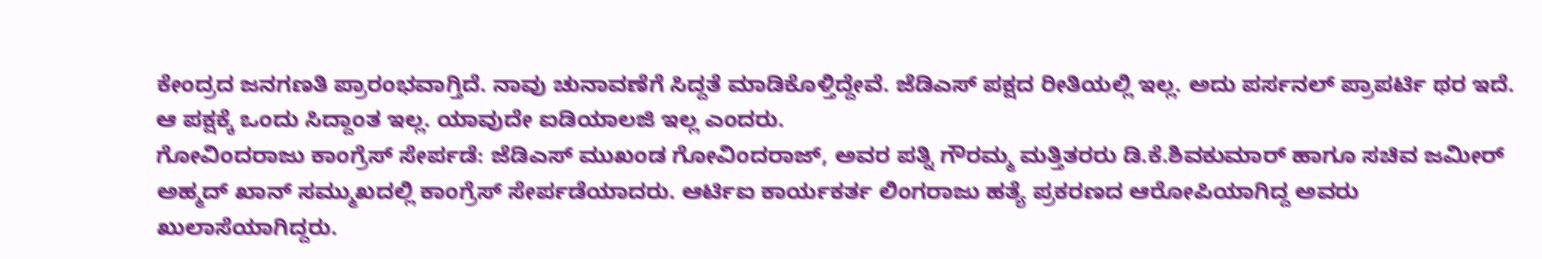ಕೇಂದ್ರದ ಜನಗಣತಿ ಪ್ರಾರಂಭವಾಗ್ತಿದೆ. ನಾವು ಚುನಾವಣೆಗೆ ಸಿದ್ದತೆ ಮಾಡಿಕೊಳ್ತಿದ್ದೇವೆ. ಜೆಡಿಎಸ್ ಪಕ್ಷದ ರೀತಿಯಲ್ಲಿ ಇಲ್ಲ. ಅದು ಪರ್ಸನಲ್ ಪ್ರಾಪರ್ಟಿ ಥರ ಇದೆ. ಆ ಪಕ್ಷಕ್ಕೆ ಒಂದು ಸಿದ್ದಾಂತ ಇಲ್ಲ. ಯಾವುದೇ ಐಡಿಯಾಲಜಿ ಇಲ್ಲ ಎಂದರು.
ಗೋವಿಂದರಾಜು ಕಾಂಗ್ರೆಸ್ ಸೇರ್ಪಡೆ: ಜೆಡಿಎಸ್ ಮುಖಂಡ ಗೋವಿಂದರಾಜ್, ಅವರ ಪತ್ನಿ ಗೌರಮ್ಮ ಮತ್ತಿತರರು ಡಿ.ಕೆ.ಶಿವಕುಮಾರ್ ಹಾಗೂ ಸಚಿವ ಜಮೀರ್ ಅಹ್ಮದ್ ಖಾನ್ ಸಮ್ಮುಖದಲ್ಲಿ ಕಾಂಗ್ರೆಸ್ ಸೇರ್ಪಡೆಯಾದರು. ಆರ್ಟಿಐ ಕಾರ್ಯಕರ್ತ ಲಿಂಗರಾಜು ಹತ್ಯೆ ಪ್ರಕರಣದ ಆರೋಪಿಯಾಗಿದ್ದ ಅವರು ಖುಲಾಸೆಯಾಗಿದ್ದರು.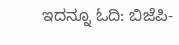ಇದನ್ನೂ ಓದಿ: ಬಿಜೆಪಿ-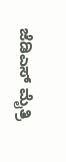ಜೆಡಿಎಸ್ ಮೈತ್ರಿ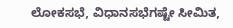ಲೋಕಸಭೆ, ವಿಧಾನಸಭೆಗಷ್ಟೇ ಸೀಮಿತ,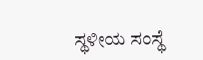ಸ್ಥಳೀಯ ಸಂಸ್ಥೆ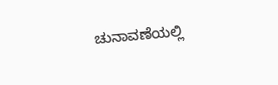ಚುನಾವಣೆಯಲ್ಲಿ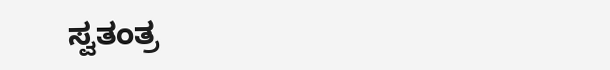ಸ್ವತಂತ್ರ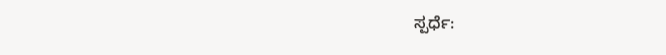ಸ್ಪರ್ಧೆ: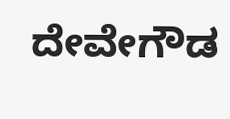ದೇವೇಗೌಡ